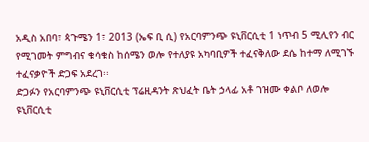አዲስ አበባ፣ ጳጉሜን 1፣ 2013 (ኤፍ ቢ ሲ) የአርባምንጭ ዩኒቨርሲቲ 1 ነጥብ 5 ሚሊየን ብር የሚገመት ምግብና ቁሳቁስ ከሰሜን ወሎ የተለያዩ አካባቢዎች ተፈናቅለው ደሴ ከተማ ለሚገኙ ተፈናቃዮች ድጋፍ አደረገ፡፡
ድጋፉን የአርባምንጭ ዩኒቨርሲቲ ፕሬዚዳንት ጽህፈት ቤት ኃላፊ አቶ ገዝሙ ቀልቦ ለወሎ ዩኒቨርሲቲ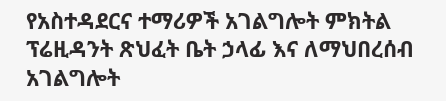የአስተዳደርና ተማሪዎች አገልግሎት ምክትል ፕሬዚዳንት ጽህፈት ቤት ኃላፊ እና ለማህበረሰብ አገልግሎት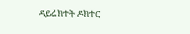ዳይሬክተት ዶክተር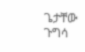ጌታቸው ጉግሳ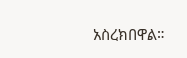አስረክበዋል።